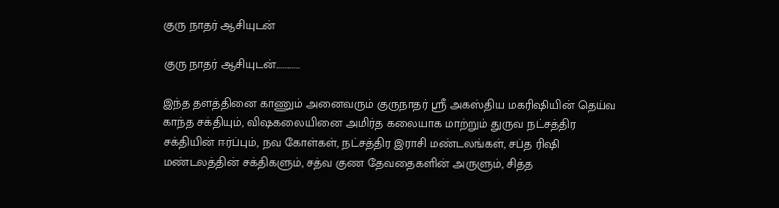குரு நாதர் ஆசியுடன்

குரு நாதர் ஆசியுடன்.............

இந்த தளத்தினை காணும் அனைவரும் குருநாதர் ஸ்ரீ அகஸ்திய மகரிஷியின் தெய்வ காந்த சக்தியும், விஷகலையினை அமிர்த கலையாக மாற்றும் துருவ நட்சத்திர சக்தியின் ஈர்ப்பும், நவ கோள்கள், நட்சத்திர இராசி மண்டலங்கள், சப்த ரிஷி மண்டலத்தின் சக்திகளும், சத்வ குண தேவதைகளின் அருளும், சித்த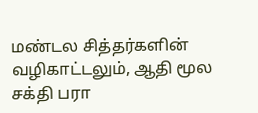மண்டல சித்தர்களின் வழிகாட்டலும், ஆதி மூல சக்தி பரா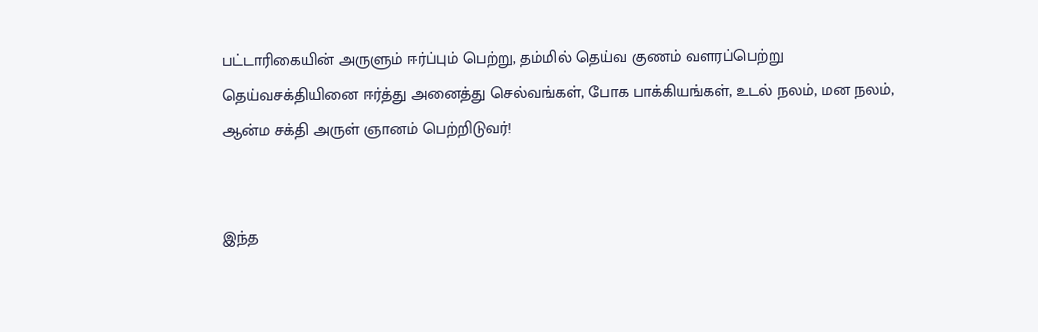பட்டாரிகையின் அருளும் ஈர்ப்பும் பெற்று, தம்மில் தெய்வ குணம் வளரப்பெற்று தெய்வசக்தியினை ஈர்த்து அனைத்து செல்வங்கள், போக பாக்கியங்கள், உடல் நலம், மன நலம், ஆன்ம சக்தி அருள் ஞானம் பெற்றிடுவர்!


இந்த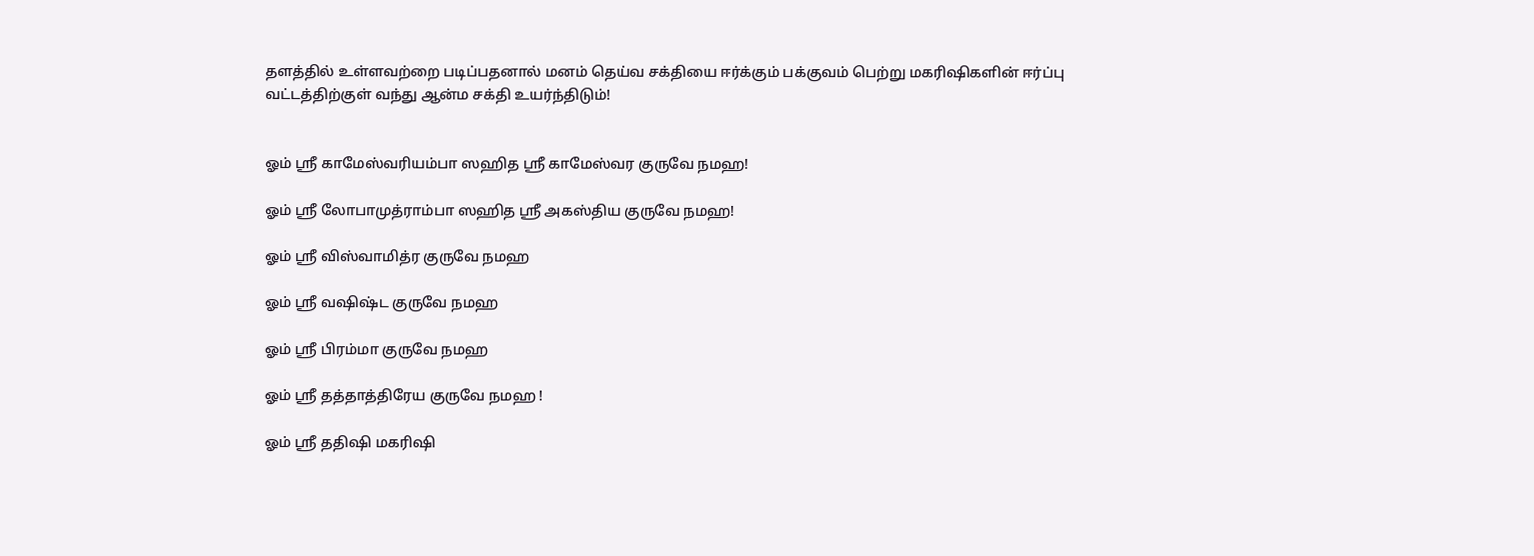தளத்தில் உள்ளவற்றை படிப்பதனால் மனம் தெய்வ சக்தியை ஈர்க்கும் பக்குவம் பெற்று மகரிஷிகளின் ஈர்ப்பு வட்டத்திற்குள் வந்து ஆன்ம சக்தி உயர்ந்திடும்!


ஓம் ஸ்ரீ காமேஸ்வரியம்பா ஸஹித ஸ்ரீ காமேஸ்வர குருவே நமஹ!

ஓம் ஸ்ரீ லோபாமுத்ராம்பா ஸஹித ஸ்ரீ அகஸ்திய குருவே நமஹ!

ஓம் ஸ்ரீ விஸ்வாமித்ர குருவே நமஹ

ஓம் ஸ்ரீ வஷிஷ்ட குருவே நமஹ

ஓம் ஸ்ரீ பிரம்மா குருவே நமஹ

ஓம் ஸ்ரீ தத்தாத்திரேய குருவே நமஹ !

ஓம் ஸ்ரீ ததிஷி மகரிஷி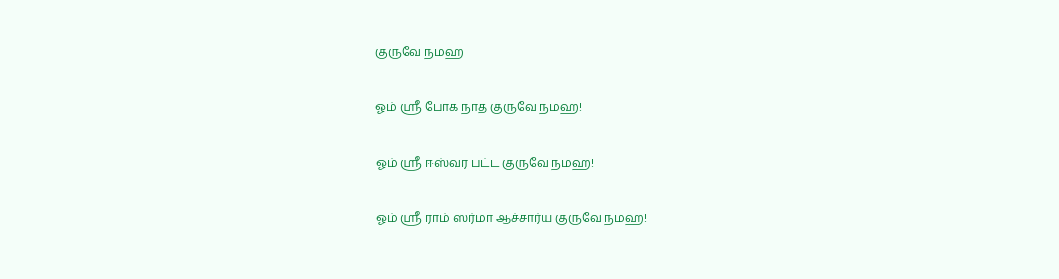குருவே நமஹ

ஓம் ஸ்ரீ போக நாத குருவே நமஹ!

ஓம் ஸ்ரீ ஈஸ்வர பட்ட குருவே நமஹ!

ஓம் ஸ்ரீ ராம் ஸர்மா ஆச்சார்ய குருவே நமஹ!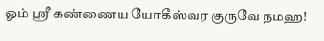ஓம் ஸ்ரீ கண்ணைய யோகீஸ்வர குருவே நமஹ!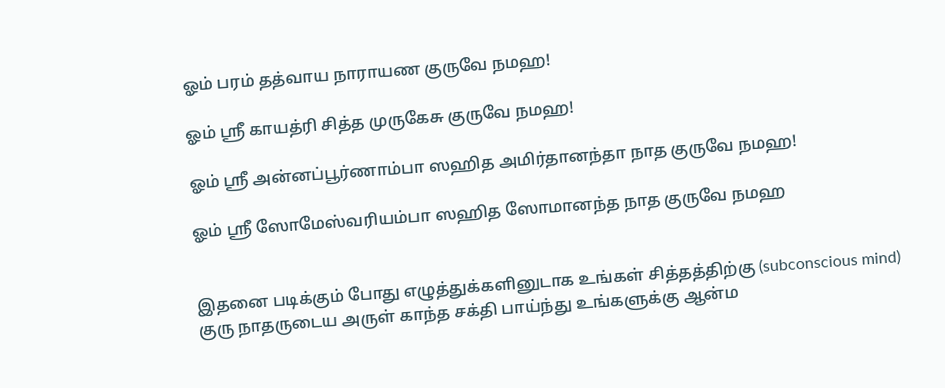ஓம் பரம் தத்வாய நாராயண குருவே நமஹ!

ஓம் ஸ்ரீ காயத்ரி சித்த முருகேசு குருவே நமஹ!

ஓம் ஸ்ரீ அன்னப்பூர்ணாம்பா ஸஹித அமிர்தானந்தா நாத குருவே நமஹ!

ஓம் ஸ்ரீ ஸோமேஸ்வரியம்பா ஸஹித ஸோமானந்த நாத குருவே நமஹ


இதனை படிக்கும் போது எழுத்துக்களினுடாக உங்கள் சித்தத்திற்கு (subconscious mind) குரு நாதருடைய அருள் காந்த சக்தி பாய்ந்து உங்களுக்கு ஆன்ம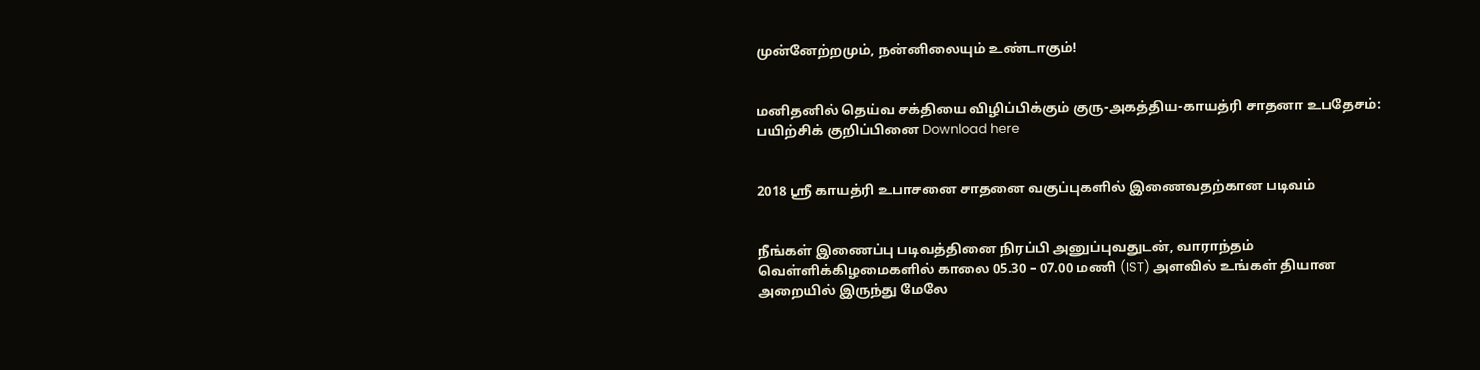முன்னேற்றமும், நன்னிலையும் உண்டாகும்!


மனிதனில் தெய்வ சக்தியை விழிப்பிக்கும் குரு-அகத்திய-காயத்ரி சாதனா உபதேசம்: பயிற்சிக் குறிப்பினை Download here


2018 ஸ்ரீ காயத்ரி உபாசனை சாதனை வகுப்புகளில் இணைவதற்கான படிவம்


நீங்கள் இணைப்பு படிவத்தினை நிரப்பி அனுப்புவதுடன், வாராந்தம் வெள்ளிக்கிழமைகளில் காலை 05.30 – 07.00 மணி (IST) அளவில் உங்கள் தியான அறையில் இருந்து மேலே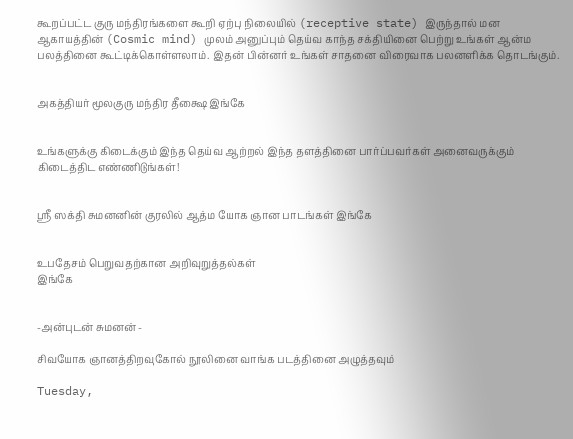கூறப்பட்ட குரு மந்திரங்களை கூறி ஏற்பு நிலையில் (receptive state) இருந்தால் மன ஆகாயத்தின் (Cosmic mind) முலம் அனுப்பும் தெய்வ காந்த சக்தியினை பெற்று உங்கள் ஆன்ம பலத்தினை கூட்டிக்கொள்ளலாம். இதன் பின்னர் உங்கள் சாதனை விரைவாக பலனளிக்க தொடங்கும்.


அகத்தியர் மூலகுரு மந்திர தீக்ஷை இங்கே


உங்களுக்கு கிடைக்கும் இந்த தெய்வ ஆற்றல் இந்த தளத்தினை பார்ப்பவர்கள் அனைவருக்கும் கிடைத்திட எண்ணிடுங்கள்!


ஸ்ரீ ஸக்தி சுமனனின் குரலில் ஆத்ம யோக ஞான பாடங்கள் இங்கே


உபதேசம் பெறுவதற்கான அறிவுறுத்தல்கள்
இங்கே


-அன்புடன் சுமனன் -

சிவயோக ஞானத்திறவுகோல் நூலினை வாங்க படத்தினை அழுத்தவும்

Tuesday,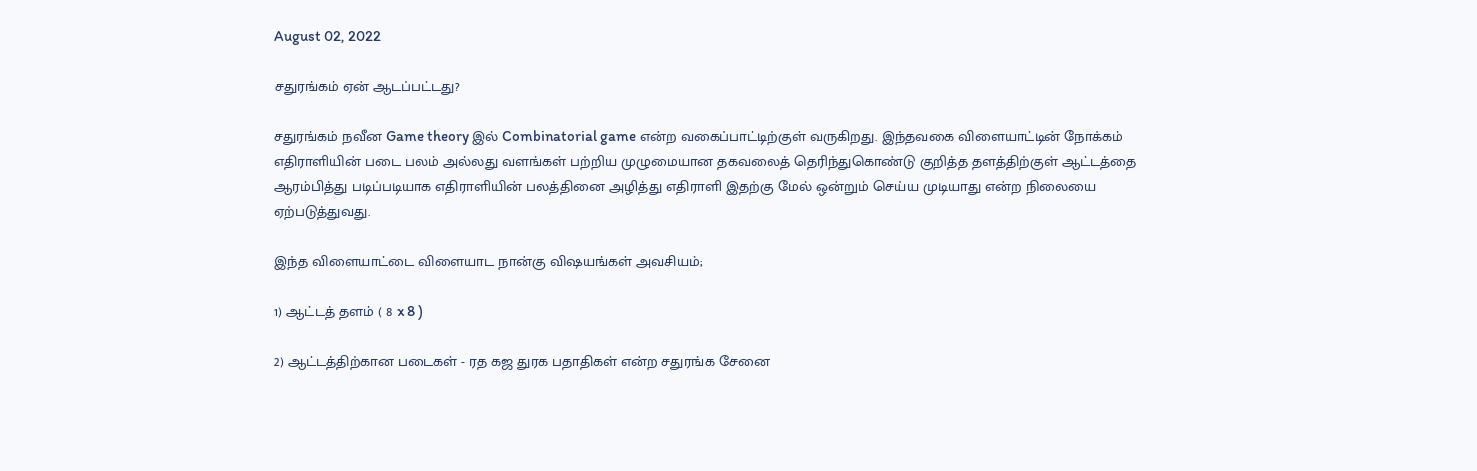August 02, 2022

சதுரங்கம் ஏன் ஆடப்பட்டது?

சதுரங்கம் நவீன Game theory இல் Combinatorial game என்ற வகைப்பாட்டிற்குள் வருகிறது. இந்தவகை விளையாட்டின் நோக்கம் எதிராளியின் படை பலம் அல்லது வளங்கள் பற்றிய முழுமையான தகவலைத் தெரிந்துகொண்டு குறித்த தளத்திற்குள் ஆட்டத்தை ஆரம்பித்து படிப்படியாக எதிராளியின் பலத்தினை அழித்து எதிராளி இதற்கு மேல் ஒன்றும் செய்ய முடியாது என்ற நிலையை ஏற்படுத்துவது.

இந்த விளையாட்டை விளையாட நான்கு விஷயங்கள் அவசியம்;

1) ஆட்டத் தளம் ( 8 x 8 )

2) ஆட்டத்திற்கான படைகள் - ரத கஜ துரக பதாதிகள் என்ற சதுரங்க சேனை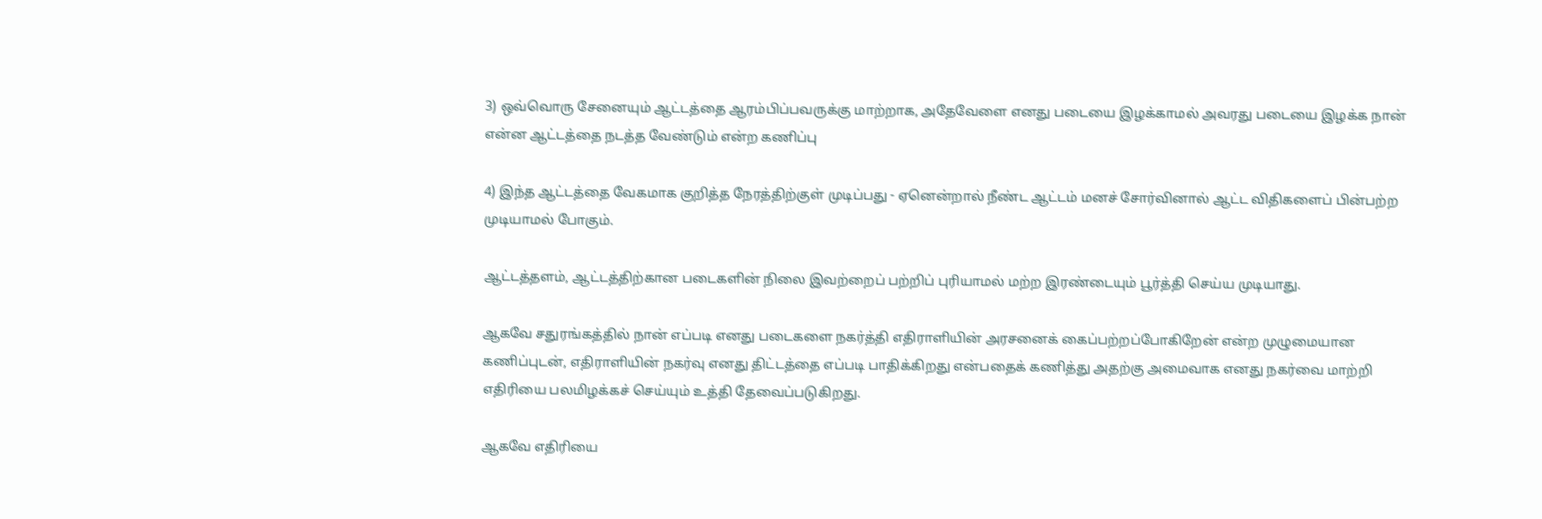3) ஒவ்வொரு சேனையும் ஆட்டத்தை ஆரம்பிப்பவருக்கு மாற்றாக, அதேவேளை எனது படையை இழக்காமல் அவரது படையை இழக்க நான் என்ன ஆட்டத்தை நடத்த வேண்டும் என்ற கணிப்பு

4) இந்த ஆட்டத்தை வேகமாக குறித்த நேரத்திற்குள் முடிப்பது - ஏனென்றால் நீண்ட ஆட்டம் மனச் சோர்வினால் ஆட்ட விதிகளைப் பின்பற்ற முடியாமல் போகும்.

ஆட்டத்தளம், ஆட்டத்திற்கான படைகளின் நிலை இவற்றைப் பற்றிப் புரியாமல் மற்ற இரண்டையும் பூர்த்தி செய்ய முடியாது.

ஆகவே சதுரங்கத்தில் நான் எப்படி எனது படைகளை நகர்த்தி எதிராளியின் அரசனைக் கைப்பற்றப்போகிறேன் என்ற முழுமையான கணிப்புடன், எதிராளியின் நகர்வு எனது திட்டத்தை எப்படி பாதிக்கிறது என்பதைக் கணித்து அதற்கு அமைவாக எனது நகர்வை மாற்றி எதிரியை பலமிழக்கச் செய்யும் உத்தி தேவைப்படுகிறது.

ஆகவே எதிரியை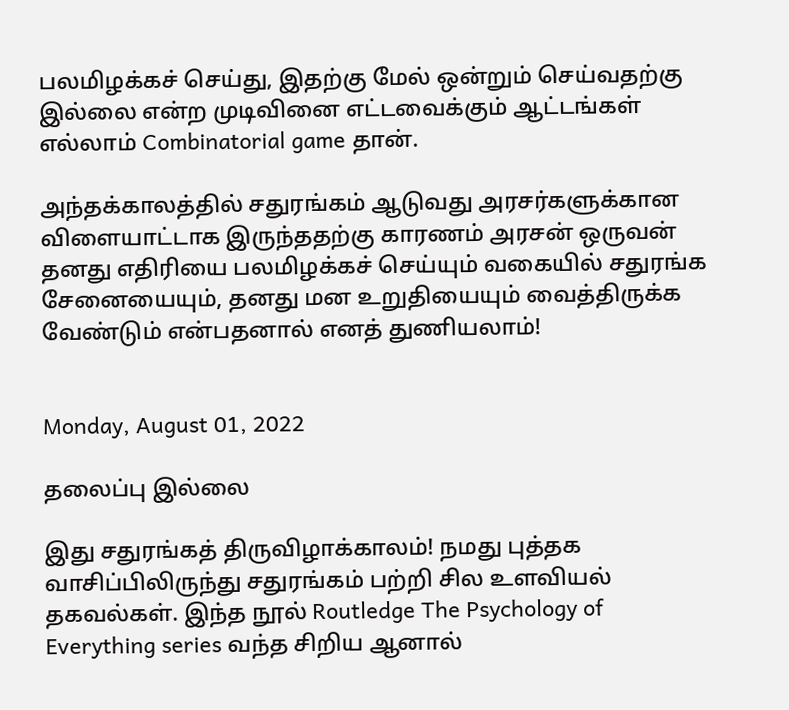பலமிழக்கச் செய்து, இதற்கு மேல் ஒன்றும் செய்வதற்கு இல்லை என்ற முடிவினை எட்டவைக்கும் ஆட்டங்கள் எல்லாம் Combinatorial game தான்.

அந்தக்காலத்தில் சதுரங்கம் ஆடுவது அரசர்களுக்கான விளையாட்டாக இருந்ததற்கு காரணம் அரசன் ஒருவன் தனது எதிரியை பலமிழக்கச் செய்யும் வகையில் சதுரங்க சேனையையும், தனது மன உறுதியையும் வைத்திருக்க வேண்டும் என்பதனால் எனத் துணியலாம்!


Monday, August 01, 2022

தலைப்பு இல்லை

இது சதுரங்கத் திருவிழாக்காலம்! நமது புத்தக வாசிப்பிலிருந்து சதுரங்கம் பற்றி சில உளவியல் தகவல்கள். இந்த நூல் Routledge The Psychology of Everything series வந்த சிறிய ஆனால்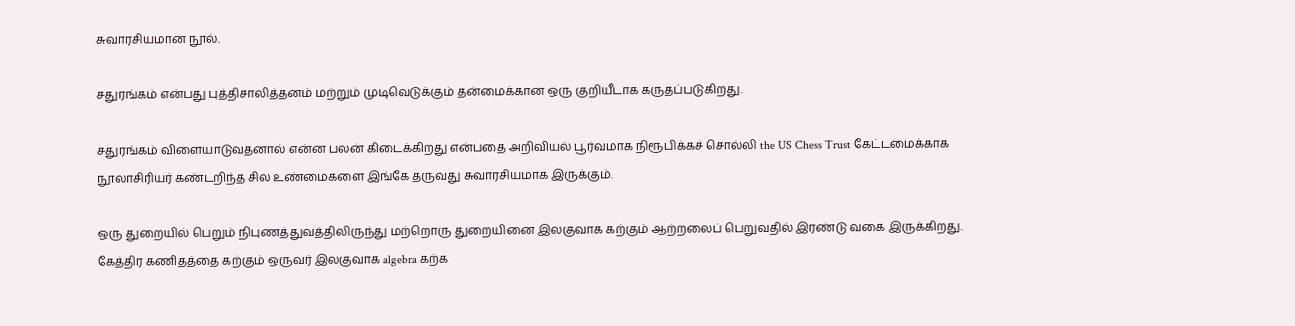சுவாரசியமான நூல்.

சதுரங்கம் என்பது புத்திசாலித்தனம் மற்றும் முடிவெடுக்கும் தன்மைக்கான ஒரு குறியீடாக கருதப்படுகிறது.

சதுரங்கம் விளையாடுவதனால் என்ன பலன் கிடைக்கிறது என்பதை அறிவியல் பூர்வமாக நிரூபிக்கச் சொல்லி the US Chess Trust கேட்டமைக்காக நூலாசிரியர் கண்டறிந்த சில உண்மைகளை இங்கே தருவது சுவாரசியமாக இருக்கும்.

ஒரு துறையில் பெறும் நிபுணத்துவத்திலிருந்து மற்றொரு துறையினை இலகுவாக கற்கும் ஆற்றலைப் பெறுவதில் இரண்டு வகை இருக்கிறது. கேத்திர கணிதத்தை கற்கும் ஒருவர் இலகுவாக algebra கற்க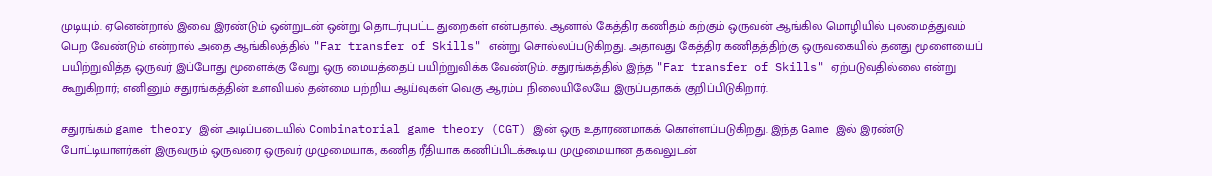முடியும். ஏனென்றால் இவை இரண்டும் ஒன்றுடன் ஒன்று தொடர்புபட்ட துறைகள் என்பதால். ஆனால் கேத்திர கணிதம் கற்கும் ஒருவன் ஆங்கில மொழியில் புலமைத்துவம் பெற வேண்டும் என்றால் அதை ஆங்கிலத்தில் "Far transfer of Skills" என்று சொல்லப்படுகிறது. அதாவது கேத்திர கணிதத்திற்கு ஒருவகையில் தனது மூளையைப் பயிற்றுவித்த ஒருவர் இப்போது மூளைக்கு வேறு ஒரு மையத்தைப் பயிற்றுவிக்க வேண்டும். சதுரங்கத்தில் இந்த "Far transfer of Skills" ஏற்படுவதில்லை என்று கூறுகிறார்; எனினும் சதுரங்கத்தின் உளவியல் தன்மை பற்றிய ஆய்வுகள் வெகு ஆரம்ப நிலையிலேயே இருப்பதாகக் குறிப்பிடுகிறார்.

சதுரங்கம் game theory இன் அடிப்படையில் Combinatorial game theory (CGT) இன் ஒரு உதாரணமாகக் கொள்ளப்படுகிறது. இந்த Game இல் இரண்டு போட்டியாளர்கள் இருவரும் ஒருவரை ஒருவர் முழுமையாக, கணித ரீதியாக கணிப்பிடக்கூடிய முழுமையான தகவலுடன்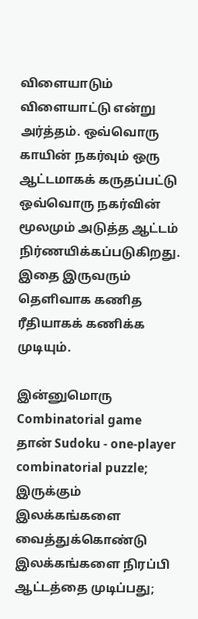விளையாடும் விளையாட்டு என்று அர்த்தம். ஒவ்வொரு காயின் நகர்வும் ஒரு ஆட்டமாகக் கருதப்பட்டு ஒவ்வொரு நகர்வின் மூலமும் அடுத்த ஆட்டம் நிர்ணயிக்கப்படுகிறது. இதை இருவரும் தெளிவாக கணித ரீதியாகக் கணிக்க முடியும்.

இன்னுமொரு Combinatorial game தான் Sudoku - one-player combinatorial puzzle; இருக்கும் இலக்கங்களை வைத்துக்கொண்டு இலக்கங்களை நிரப்பி ஆட்டத்தை முடிப்பது;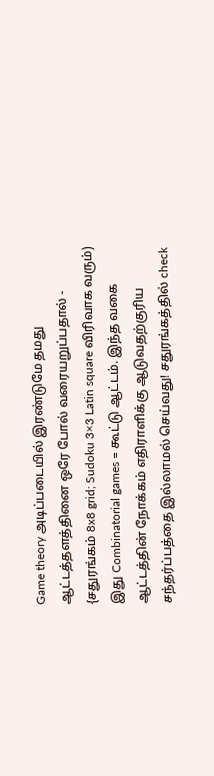Game theory அடிப்படையில் இரண்டுமே தமது ஆட்டத்தளத்தினை ஒரே போல் வரையறுப்பதால் - {சதுரங்கம் 8x8 grid; Sudoku 3×3 Latin square விரிவாக வரும்) இது Combinatorial games = கூட்டு ஆட்டம். இந்த வகை ஆட்டத்தின் நோக்கம் எதிராளிக்கு ஆடுவதற்குரிய சந்தர்ப்பத்தை இல்லாமல் செய்வது! சதுரங்கத்தில் check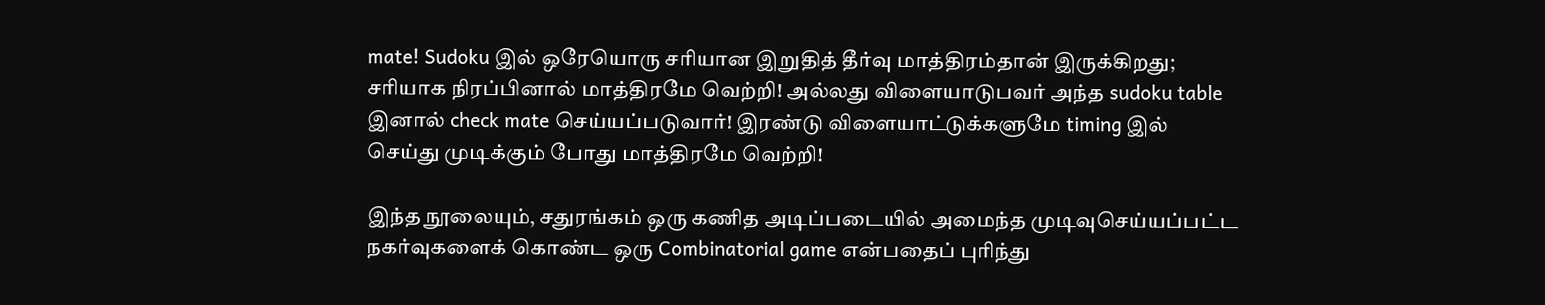mate! Sudoku இல் ஒரேயொரு சரியான இறுதித் தீர்வு மாத்திரம்தான் இருக்கிறது; சரியாக நிரப்பினால் மாத்திரமே வெற்றி! அல்லது விளையாடுபவர் அந்த sudoku table இனால் check mate செய்யப்படுவார்! இரண்டு விளையாட்டுக்களுமே timing இல் செய்து முடிக்கும் போது மாத்திரமே வெற்றி!

இந்த நூலையும், சதுரங்கம் ஒரு கணித அடிப்படையில் அமைந்த முடிவுசெய்யப்பட்ட நகர்வுகளைக் கொண்ட ஒரு Combinatorial game என்பதைப் புரிந்து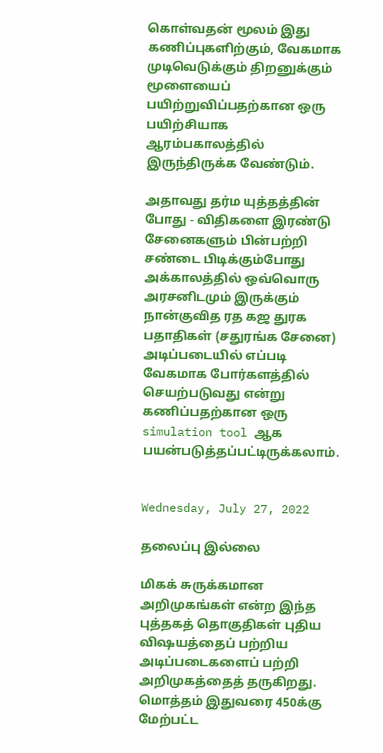கொள்வதன் மூலம் இது கணிப்புகளிற்கும், வேகமாக முடிவெடுக்கும் திறனுக்கும் மூளையைப் பயிற்றுவிப்பதற்கான ஒரு பயிற்சியாக ஆரம்பகாலத்தில் இருந்திருக்க வேண்டும்.

அதாவது தர்ம யுத்தத்தின் போது - விதிகளை இரண்டு சேனைகளும் பின்பற்றி சண்டை பிடிக்கும்போது அக்காலத்தில் ஒவ்வொரு அரசனிடமும் இருக்கும் நான்குவித ரத கஜ துரக பதாதிகள் (சதுரங்க சேனை) அடிப்படையில் எப்படி வேகமாக போர்களத்தில் செயற்படுவது என்று கணிப்பதற்கான ஒரு simulation tool ஆக பயன்படுத்தப்பட்டிருக்கலாம்.


Wednesday, July 27, 2022

தலைப்பு இல்லை

மிகக் சுருக்கமான அறிமுகங்கள் என்ற இந்த புத்தகத் தொகுதிகள் புதிய விஷயத்தைப் பற்றிய அடிப்படைகளைப் பற்றி அறிமுகத்தைத் தருகிறது. மொத்தம் இதுவரை 450க்கு மேற்பட்ட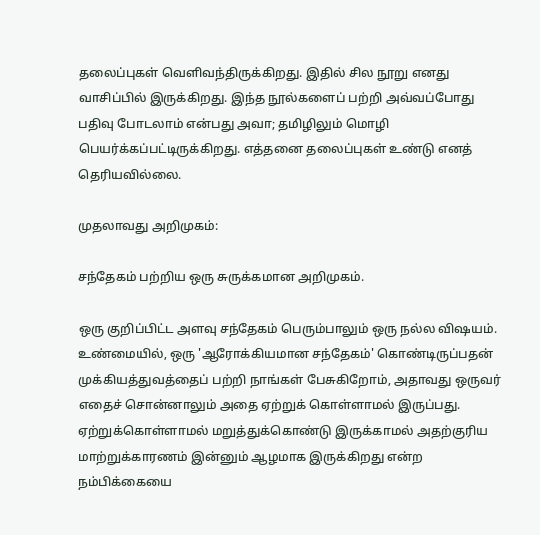தலைப்புகள் வெளிவந்திருக்கிறது. இதில் சில நூறு எனது வாசிப்பில் இருக்கிறது. இந்த நூல்களைப் பற்றி அவ்வப்போது பதிவு போடலாம் என்பது அவா; தமிழிலும் மொழி பெயர்க்கப்பட்டிருக்கிறது. எத்தனை தலைப்புகள் உண்டு எனத் தெரியவில்லை.

முதலாவது அறிமுகம்:

சந்தேகம் பற்றிய ஒரு சுருக்கமான அறிமுகம்.

ஒரு குறிப்பிட்ட அளவு சந்தேகம் பெரும்பாலும் ஒரு நல்ல விஷயம். உண்மையில், ஒரு 'ஆரோக்கியமான சந்தேகம்' கொண்டிருப்பதன் முக்கியத்துவத்தைப் பற்றி நாங்கள் பேசுகிறோம், அதாவது ஒருவர் எதைச் சொன்னாலும் அதை ஏற்றுக் கொள்ளாமல் இருப்பது. ஏற்றுக்கொள்ளாமல் மறுத்துக்கொண்டு இருக்காமல் அதற்குரிய மாற்றுக்காரணம் இன்னும் ஆழமாக இருக்கிறது என்ற நம்பிக்கையை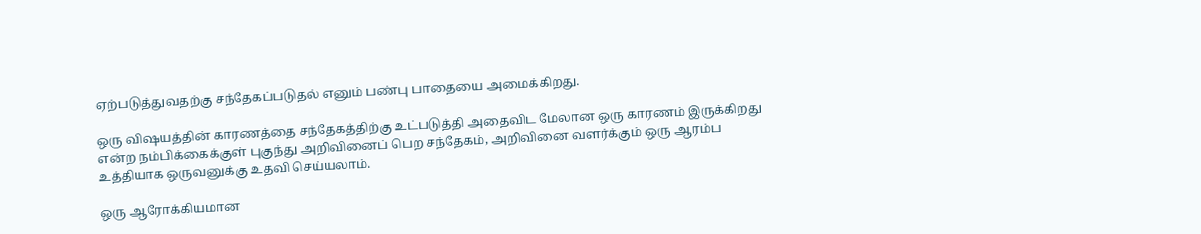ஏற்படுத்துவதற்கு சந்தேகப்படுதல் எனும் பண்பு பாதையை அமைக்கிறது.

ஒரு விஷயத்தின் காரணத்தை சந்தேகத்திற்கு உட்படுத்தி அதைவிட மேலான ஒரு காரணம் இருக்கிறது என்ற நம்பிக்கைக்குள் புகுந்து அறிவினைப் பெற சந்தேகம், அறிவினை வளர்க்கும் ஒரு ஆரம்ப உத்தியாக ஒருவனுக்கு உதவி செய்யலாம்.

ஒரு ஆரோக்கியமான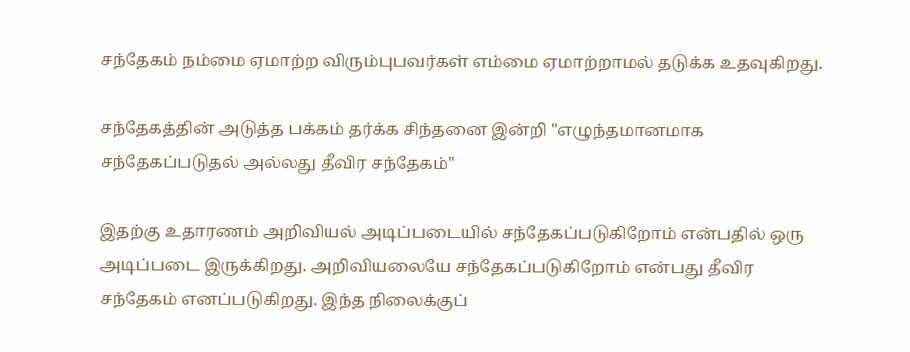சந்தேகம் நம்மை ஏமாற்ற விரும்புபவர்கள் எம்மை ஏமாற்றாமல் தடுக்க உதவுகிறது.

சந்தேகத்தின் அடுத்த பக்கம் தர்க்க சிந்தனை இன்றி "எழுந்தமானமாக சந்தேகப்படுதல் அல்லது தீவிர சந்தேகம்"

இதற்கு உதாரணம் அறிவியல் அடிப்படையில் சந்தேகப்படுகிறோம் என்பதில் ஒரு அடிப்படை இருக்கிறது. அறிவியலையே சந்தேகப்படுகிறோம் என்பது தீவிர சந்தேகம் எனப்படுகிறது. இந்த நிலைக்குப்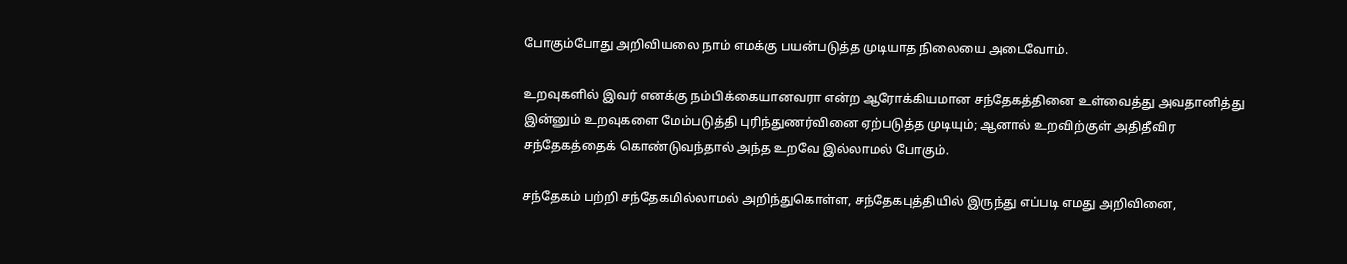போகும்போது அறிவியலை நாம் எமக்கு பயன்படுத்த முடியாத நிலையை அடைவோம்.

உறவுகளில் இவர் எனக்கு நம்பிக்கையானவரா என்ற ஆரோக்கியமான சந்தேகத்தினை உள்வைத்து அவதானித்து இன்னும் உறவுகளை மேம்படுத்தி புரிந்துணர்வினை ஏற்படுத்த முடியும்; ஆனால் உறவிற்குள் அதிதீவிர சந்தேகத்தைக் கொண்டுவந்தால் அந்த உறவே இல்லாமல் போகும்.

சந்தேகம் பற்றி சந்தேகமில்லாமல் அறிந்துகொள்ள, சந்தேகபுத்தியில் இருந்து எப்படி எமது அறிவினை,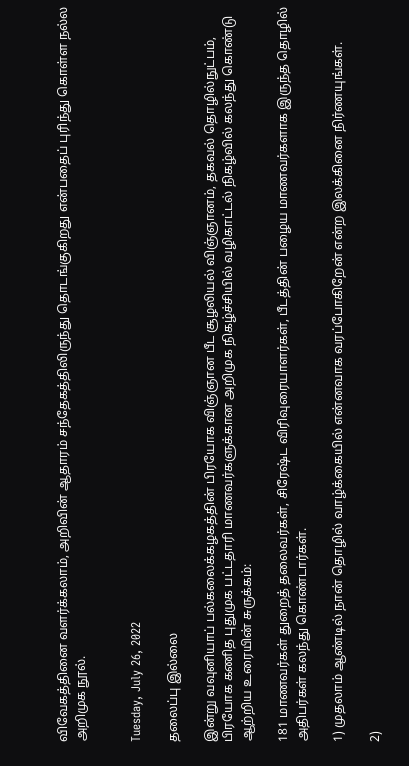விவேகத்தினை வளர்க்கலாம், அறிவின் ஆதாரம் சந்தேகத்திலிருந்து தொடங்குகிறது என்பதைப் புரிந்து கொள்ள நல்ல அறிமுக நூல்.


Tuesday, July 26, 2022

தலைப்பு இல்லை

இன்று வவுனியாப் பல்கலைக்கழகத்தின் பிரயோக விஞ்ஞான பீட சூழலியல் விஞ்ஞானம், தகவல் தொழில்நுட்பம், பிரயோக கணித புதுமுக பட்டதாரி மாணவர்களுக்கான அறிமுக நிகழ்ச்சியில் வழிகாட்டல் நிகழ்வில் கலந்து கொண்டு ஆற்றிய உரையின் சுருக்கம்:

181 மாணவர்கள் துறைத் தலைவர்கள், சிரேஷ்ட விரிவுரையாளர்கள், பீடத்தின் பழைய மாணவர்களாக இருந்த தொழில் அதிபர்கள் கலந்து கொண்டார்கள்.

1) முதலாம் ஆண்டில் நான் தொழில் வாழ்க்கையில் என்னவாக வரப்போகிறேன் என்ற இலக்கினை நிர்ணயுங்கள்.

2)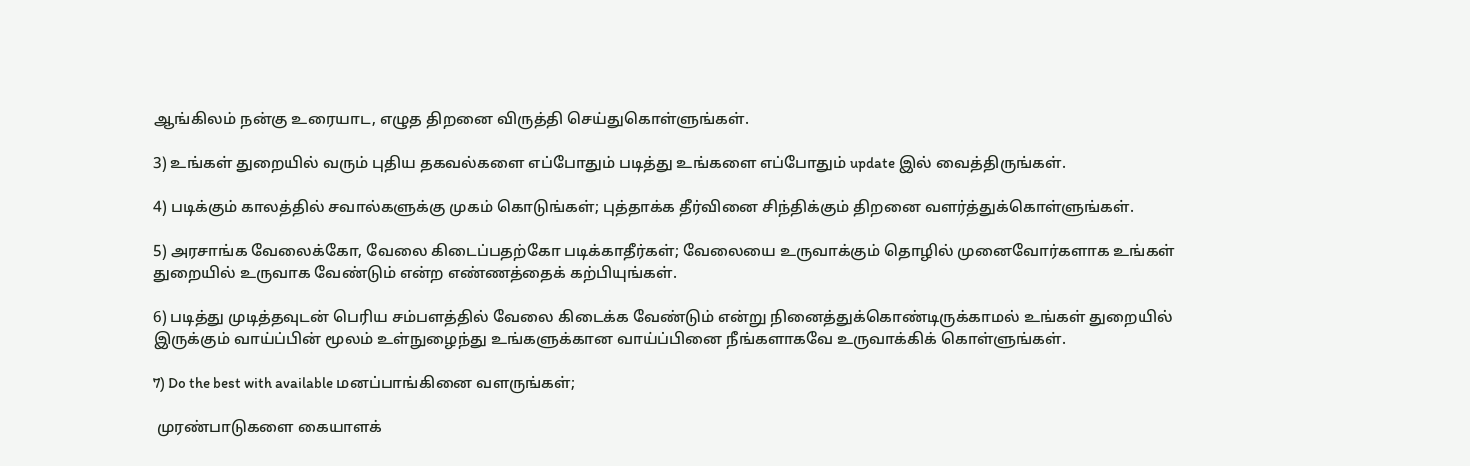ஆங்கிலம் நன்கு உரையாட, எழுத திறனை விருத்தி செய்துகொள்ளுங்கள்.

3) உங்கள் துறையில் வரும் புதிய தகவல்களை எப்போதும் படித்து உங்களை எப்போதும் update இல் வைத்திருங்கள்.

4) படிக்கும் காலத்தில் சவால்களுக்கு முகம் கொடுங்கள்; புத்தாக்க தீர்வினை சிந்திக்கும் திறனை வளர்த்துக்கொள்ளுங்கள்.

5) அரசாங்க வேலைக்கோ, வேலை கிடைப்பதற்கோ படிக்காதீர்கள்; வேலையை உருவாக்கும் தொழில் முனைவோர்களாக உங்கள் துறையில் உருவாக வேண்டும் என்ற எண்ணத்தைக் கற்பியுங்கள்.

6) படித்து முடித்தவுடன் பெரிய சம்பளத்தில் வேலை கிடைக்க வேண்டும் என்று நினைத்துக்கொண்டிருக்காமல் உங்கள் துறையில் இருக்கும் வாய்ப்பின் மூலம் உள்நுழைந்து உங்களுக்கான வாய்ப்பினை நீங்களாகவே உருவாக்கிக் கொள்ளுங்கள்.

7) Do the best with available மனப்பாங்கினை வளருங்கள்;

 முரண்பாடுகளை கையாளக்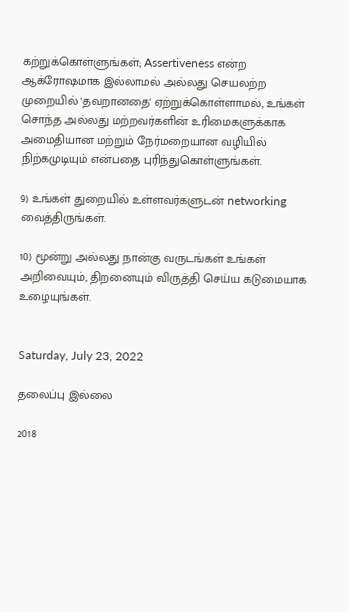கற்றுக்கொள்ளுங்கள்; Assertiveness என்ற ஆக்ரோஷமாக இல்லாமல் அல்லது செயலற்ற முறையில் 'தவறானதை' ஏற்றுக்கொள்ளாமல், உங்கள் சொந்த அல்லது மற்றவர்களின் உரிமைகளுக்காக அமைதியான மற்றும் நேர்மறையான வழியில் நிற்கமுடியும் என்பதை புரிந்துகொள்ளுங்கள்.

9) உங்கள் துறையில் உள்ளவர்களுடன் networking வைத்திருங்கள்.

10) மூன்று அல்லது நான்கு வருடங்கள் உங்கள் அறிவையும், திறனையும் விருத்தி செய்ய கடுமையாக உழையுங்கள்.


Saturday, July 23, 2022

தலைப்பு இல்லை

2018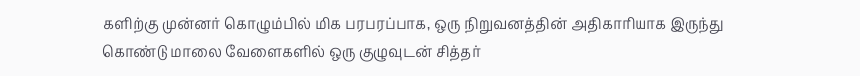களிற்கு முன்னர் கொழும்பில் மிக பரபரப்பாக, ஒரு நிறுவனத்தின் அதிகாரியாக இருந்து கொண்டு மாலை வேளைகளில் ஒரு குழுவுடன் சித்தர்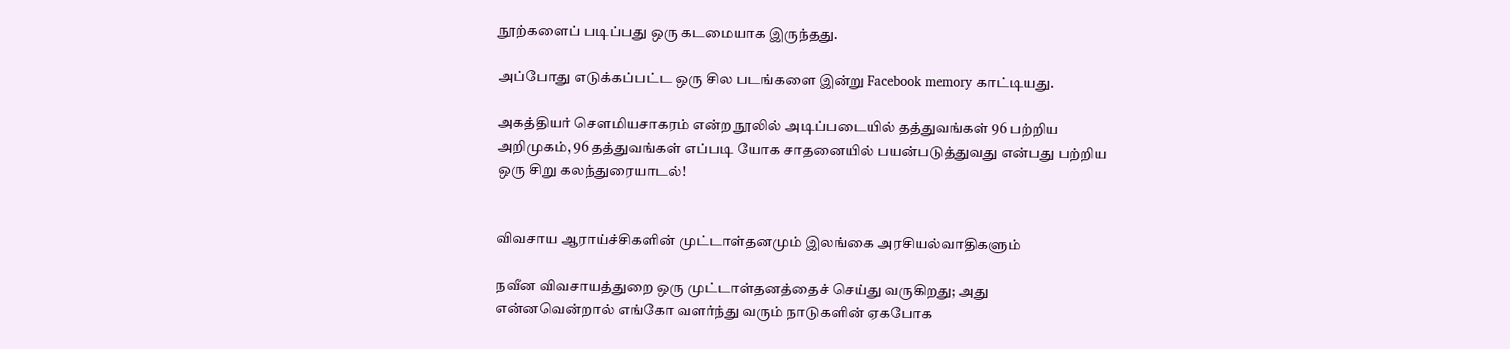நூற்களைப் படிப்பது ஒரு கடமையாக இருந்தது.

அப்போது எடுக்கப்பட்ட ஒரு சில படங்களை இன்று Facebook memory காட்டியது.

அகத்தியர் சௌமியசாகரம் என்ற நூலில் அடிப்படையில் தத்துவங்கள் 96 பற்றிய அறிமுகம், 96 தத்துவங்கள் எப்படி யோக சாதனையில் பயன்படுத்துவது என்பது பற்றிய ஒரு சிறு கலந்துரையாடல்!


விவசாய ஆராய்ச்சிகளின் முட்டாள்தனமும் இலங்கை அரசியல்வாதிகளும்

நவீன விவசாயத்துறை ஒரு முட்டாள்தனத்தைச் செய்து வருகிறது; அது என்னவென்றால் எங்கோ வளர்ந்து வரும் நாடுகளின் ஏகபோக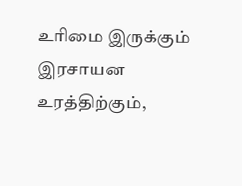உரிமை இருக்கும் இரசாயன உரத்திற்கும்,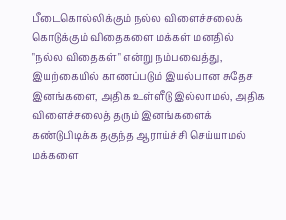பீடைகொல்லிக்கும் நல்ல விளைச்சலைக் கொடுக்கும் விதைகளை மக்கள் மனதில் "நல்ல விதைகள்" என்று நம்பவைத்து, இயற்கையில் காணப்படும் இயல்பான சுதேச இனங்களை, அதிக உள்ளீடு இல்லாமல், அதிக விளைச்சலைத் தரும் இனங்களைக் கண்டுபிடிக்க தகுந்த ஆராய்ச்சி செய்யாமல் மக்களை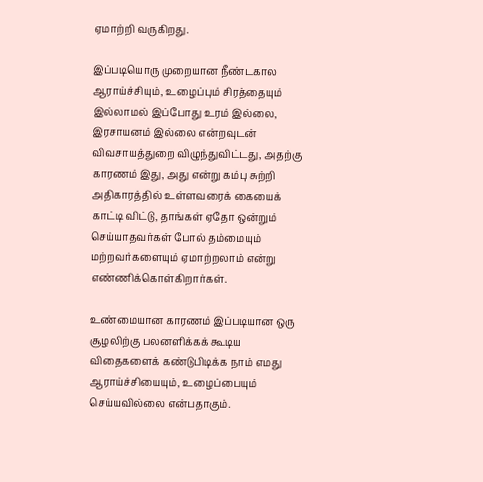ஏமாற்றி வருகிறது.

இப்படியொரு முறையான நீண்டகால ஆராய்ச்சியும், உழைப்பும் சிரத்தையும் இல்லாமல் இப்போது உரம் இல்லை, இரசாயனம் இல்லை என்றவுடன் விவசாயத்துறை விழுந்துவிட்டது, அதற்கு காரணம் இது, அது என்று கம்பு சுற்றி அதிகாரத்தில் உள்ளவரைக் கையைக் காட்டி விட்டு, தாங்கள் ஏதோ ஒன்றும் செய்யாதவர்கள் போல் தம்மையும் மற்றவர்களையும் ஏமாற்றலாம் என்று எண்ணிக்கொள்கிறார்கள்.

உண்மையான காரணம் இப்படியான ஒரு சூழலிற்கு பலனளிக்கக் கூடிய விதைகளைக் கண்டுபிடிக்க நாம் எமது ஆராய்ச்சியையும், உழைப்பையும் செய்யவில்லை என்பதாகும்.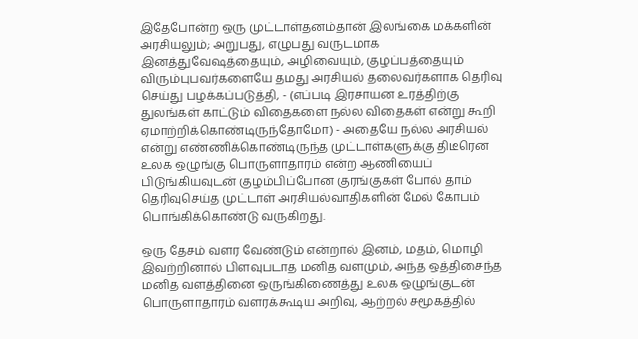இதேபோன்ற ஒரு முட்டாள்தனம்தான் இலங்கை மக்களின் அரசியலும்; அறுபது, எழுபது வருடமாக இனத்துவேஷத்தையும், அழிவையும், குழப்பத்தையும் விரும்புபவர்களையே தமது அரசியல் தலைவர்களாக தெரிவு செய்து பழக்கப்படுத்தி, - (எப்படி இரசாயன உரத்திற்கு துலங்கள் காட்டும் விதைகளை நல்ல விதைகள் என்று கூறி ஏமாற்றிக்கொண்டிருந்தோமோ) - அதையே நல்ல அரசியல் என்று எண்ணிக்கொண்டிருந்த முட்டாள்களுக்கு திடீரென உலக ஒழுங்கு பொருளாதாரம் என்ற ஆணியைப் பிடுங்கியவுடன் குழம்பிப்போன குரங்குகள் போல் தாம் தெரிவுசெய்த முட்டாள் அரசியல்வாதிகளின் மேல் கோபம் பொங்கிக்கொண்டு வருகிறது.

ஒரு தேசம் வளர வேண்டும் என்றால் இனம், மதம், மொழி இவற்றினால் பிளவுபடாத மனித வளமும், அந்த ஒத்திசைந்த மனித வளத்தினை ஒருங்கிணைத்து உலக ஒழுங்குடன் பொருளாதாரம் வளரக்கூடிய அறிவு, ஆற்றல் சமூகத்தில்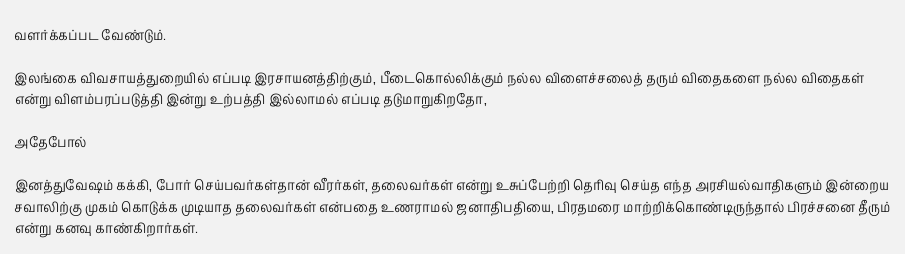வளர்க்கப்பட வேண்டும்.

இலங்கை விவசாயத்துறையில் எப்படி இரசாயனத்திற்கும், பீடைகொல்லிக்கும் நல்ல விளைச்சலைத் தரும் விதைகளை நல்ல விதைகள் என்று விளம்பரப்படுத்தி இன்று உற்பத்தி இல்லாமல் எப்படி தடுமாறுகிறதோ,

அதேபோல்

இனத்துவேஷம் கக்கி, போர் செய்பவர்கள்தான் வீரர்கள், தலைவர்கள் என்று உசுப்பேற்றி தெரிவு செய்த எந்த அரசியல்வாதிகளும் இன்றைய சவாலிற்கு முகம் கொடுக்க முடியாத தலைவர்கள் என்பதை உணராமல் ஜனாதிபதியை, பிரதமரை மாற்றிக்கொண்டிருந்தால் பிரச்சனை தீரும் என்று கனவு காண்கிறார்கள்.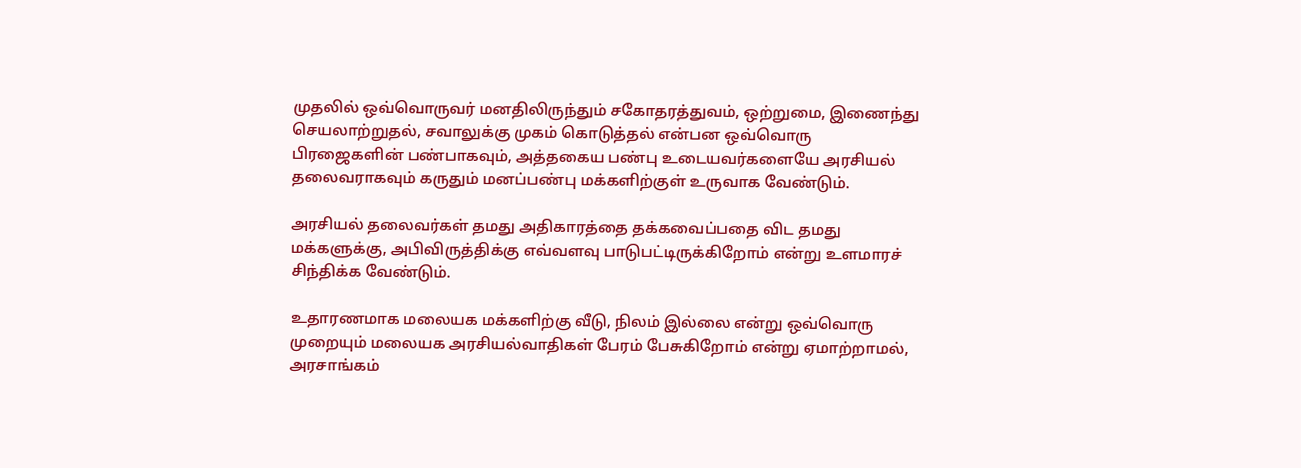முதலில் ஒவ்வொருவர் மனதிலிருந்தும் சகோதரத்துவம், ஒற்றுமை, இணைந்து செயலாற்றுதல், சவாலுக்கு முகம் கொடுத்தல் என்பன ஒவ்வொரு பிரஜைகளின் பண்பாகவும், அத்தகைய பண்பு உடையவர்களையே அரசியல் தலைவராகவும் கருதும் மனப்பண்பு மக்களிற்குள் உருவாக வேண்டும்.

அரசியல் தலைவர்கள் தமது அதிகாரத்தை தக்கவைப்பதை விட தமது மக்களுக்கு, அபிவிருத்திக்கு எவ்வளவு பாடுபட்டிருக்கிறோம் என்று உளமாரச் சிந்திக்க வேண்டும்.

உதாரணமாக மலையக மக்களிற்கு வீடு, நிலம் இல்லை என்று ஒவ்வொரு முறையும் மலையக அரசியல்வாதிகள் பேரம் பேசுகிறோம் என்று ஏமாற்றாமல், அரசாங்கம்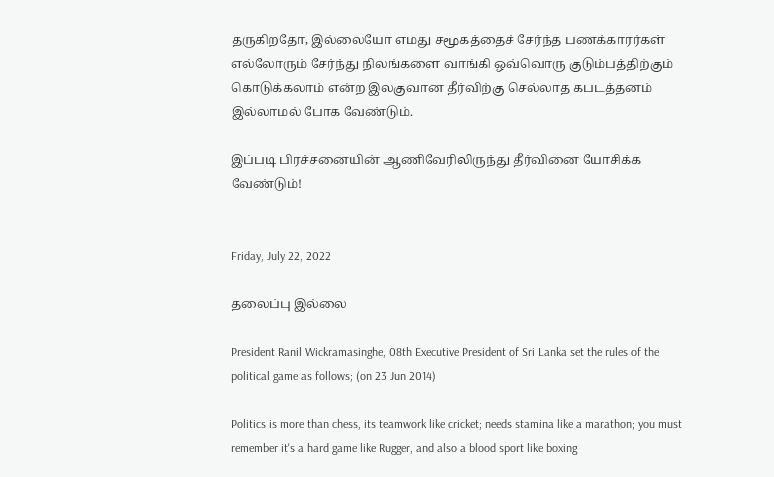தருகிறதோ, இல்லையோ எமது சமூகத்தைச் சேர்ந்த பணக்காரர்கள் எல்லோரும் சேர்ந்து நிலங்களை வாங்கி ஒவ்வொரு குடும்பத்திற்கும் கொடுக்கலாம் என்ற இலகுவான தீர்விற்கு செல்லாத கபடத்தனம் இல்லாமல் போக வேண்டும்.

இப்படி பிரச்சனையின் ஆணிவேரிலிருந்து தீர்வினை யோசிக்க வேண்டும்!


Friday, July 22, 2022

தலைப்பு இல்லை

President Ranil Wickramasinghe, 08th Executive President of Sri Lanka set the rules of the political game as follows; (on 23 Jun 2014)

Politics is more than chess, its teamwork like cricket; needs stamina like a marathon; you must remember it's a hard game like Rugger, and also a blood sport like boxing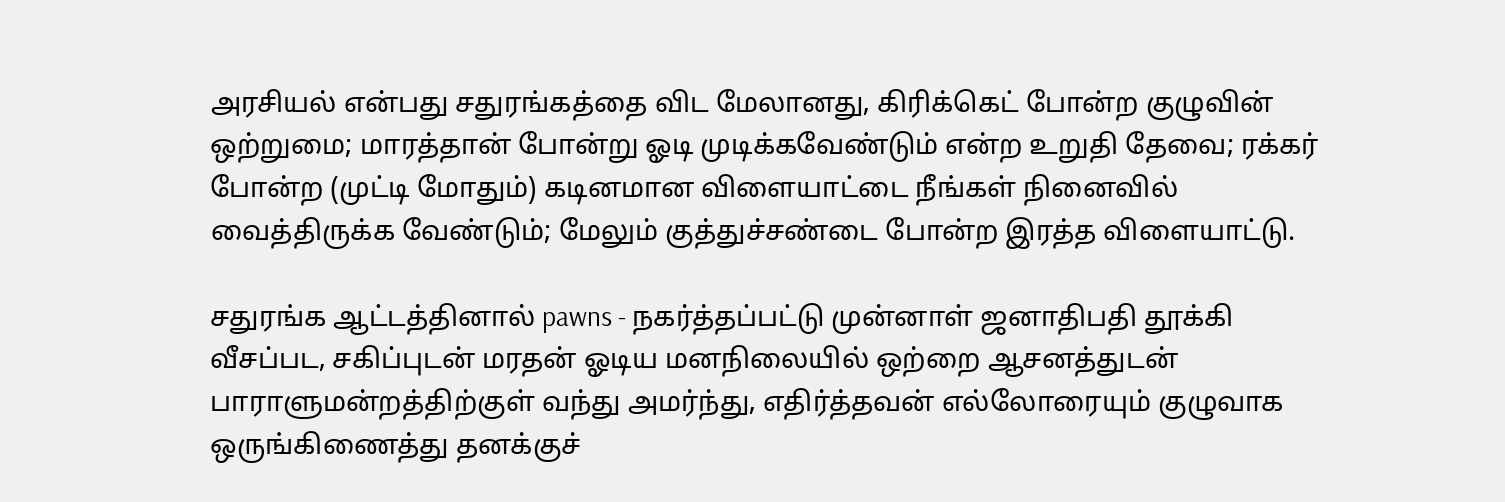அரசியல் என்பது சதுரங்கத்தை விட மேலானது, கிரிக்கெட் போன்ற குழுவின் ஒற்றுமை; மாரத்தான் போன்று ஓடி முடிக்கவேண்டும் என்ற உறுதி தேவை; ரக்கர் போன்ற (முட்டி மோதும்) கடினமான விளையாட்டை நீங்கள் நினைவில் வைத்திருக்க வேண்டும்; மேலும் குத்துச்சண்டை போன்ற இரத்த விளையாட்டு.

சதுரங்க ஆட்டத்தினால் pawns - நகர்த்தப்பட்டு முன்னாள் ஜனாதிபதி தூக்கி வீசப்பட, சகிப்புடன் மரதன் ஓடிய மனநிலையில் ஒற்றை ஆசனத்துடன் பாராளுமன்றத்திற்குள் வந்து அமர்ந்து, எதிர்த்தவன் எல்லோரையும் குழுவாக ஒருங்கிணைத்து தனக்குச்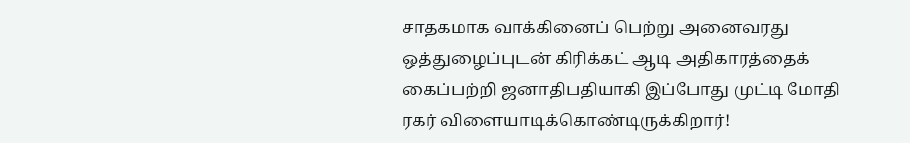சாதகமாக வாக்கினைப் பெற்று அனைவரது ஒத்துழைப்புடன் கிரிக்கட் ஆடி அதிகாரத்தைக் கைப்பற்றி ஜனாதிபதியாகி இப்போது முட்டி மோதி ரகர் விளையாடிக்கொண்டிருக்கிறார்!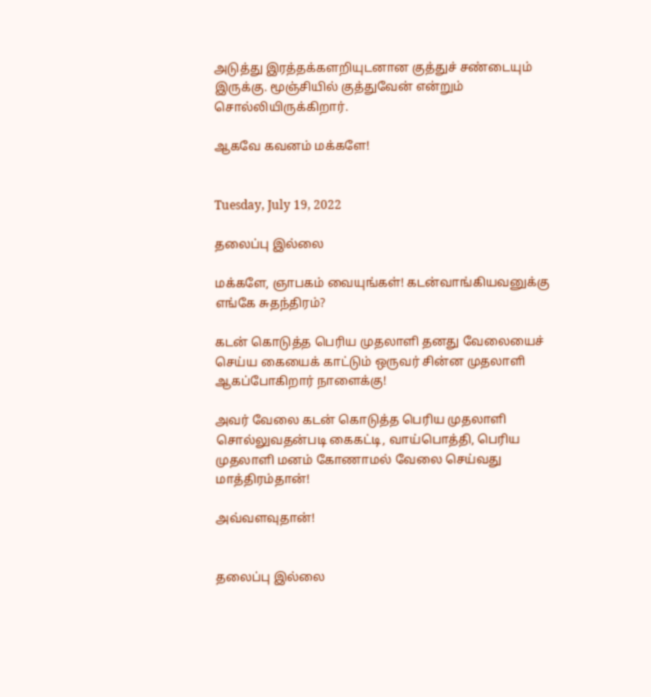அடுத்து இரத்தக்களறியுடனான குத்துச் சண்டையும் இருக்கு. மூஞ்சியில் குத்துவேன் என்றும் சொல்லியிருக்கிறார்.

ஆகவே கவனம் மக்களே!


Tuesday, July 19, 2022

தலைப்பு இல்லை

மக்களே, ஞாபகம் வையுங்கள்! கடன்வாங்கியவனுக்கு எங்கே சுதந்திரம்?

கடன் கொடுத்த பெரிய முதலாளி தனது வேலையைச் செய்ய கையைக் காட்டும் ஒருவர் சின்ன முதலாளி ஆகப்போகிறார் நாளைக்கு!

அவர் வேலை கடன் கொடுத்த பெரிய முதலாளி சொல்லுவதன்படி கைகட்டி, வாய்பொத்தி, பெரிய முதலாளி மனம் கோணாமல் வேலை செய்வது மாத்திரம்தான்!

அவ்வளவுதான்!


தலைப்பு இல்லை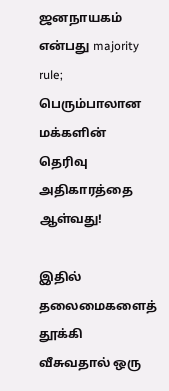ஜனநாயகம் என்பது majority rule; பெரும்பாலான மக்களின் தெரிவு அதிகாரத்தை ஆள்வது!

இதில் தலைமைகளைத் தூக்கி வீசுவதால் ஒரு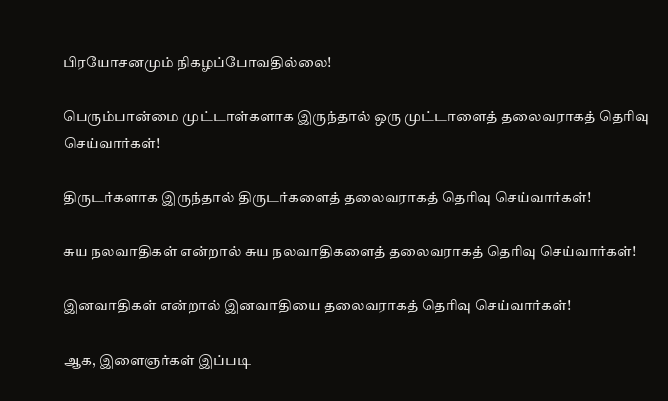பிரயோசனமும் நிகழப்போவதில்லை!

பெரும்பான்மை முட்டாள்களாக இருந்தால் ஒரு முட்டாளைத் தலைவராகத் தெரிவு செய்வார்கள்!

திருடர்களாக இருந்தால் திருடர்களைத் தலைவராகத் தெரிவு செய்வார்கள்!

சுய நலவாதிகள் என்றால் சுய நலவாதிகளைத் தலைவராகத் தெரிவு செய்வார்கள்!

இனவாதிகள் என்றால் இனவாதியை தலைவராகத் தெரிவு செய்வார்கள்!

ஆக, இளைஞர்கள் இப்படி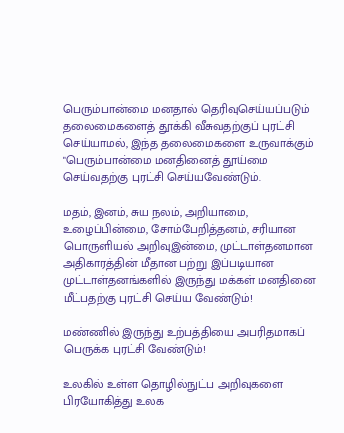பெரும்பான்மை மனதால் தெரிவுசெய்யப்படும் தலைமைகளைத் தூக்கி வீசுவதற்குப் புரட்சி செய்யாமல், இந்த தலைமைகளை உருவாக்கும் "பெரும்பான்மை மனதினைத் தூய்மை செய்வதற்கு புரட்சி செய்யவேண்டும்.

மதம், இனம், சுய நலம், அறியாமை, உழைப்பின்மை, சோம்பேறித்தனம், சரியான பொருளியல் அறிவுஇன்மை, முட்டாள்தனமான அதிகாரத்தின் மீதான பற்று இப்படியான முட்டாள்தனங்களில் இருந்து மக்கள் மனதினை மீட்பதற்கு புரட்சி செய்ய வேண்டும்!

மண்ணில் இருந்து உற்பத்தியை அபரிதமாகப் பெருக்க புரட்சி வேண்டும்!

உலகில் உள்ள தொழில்நுட்ப அறிவுகளை பிரயோகித்து உலக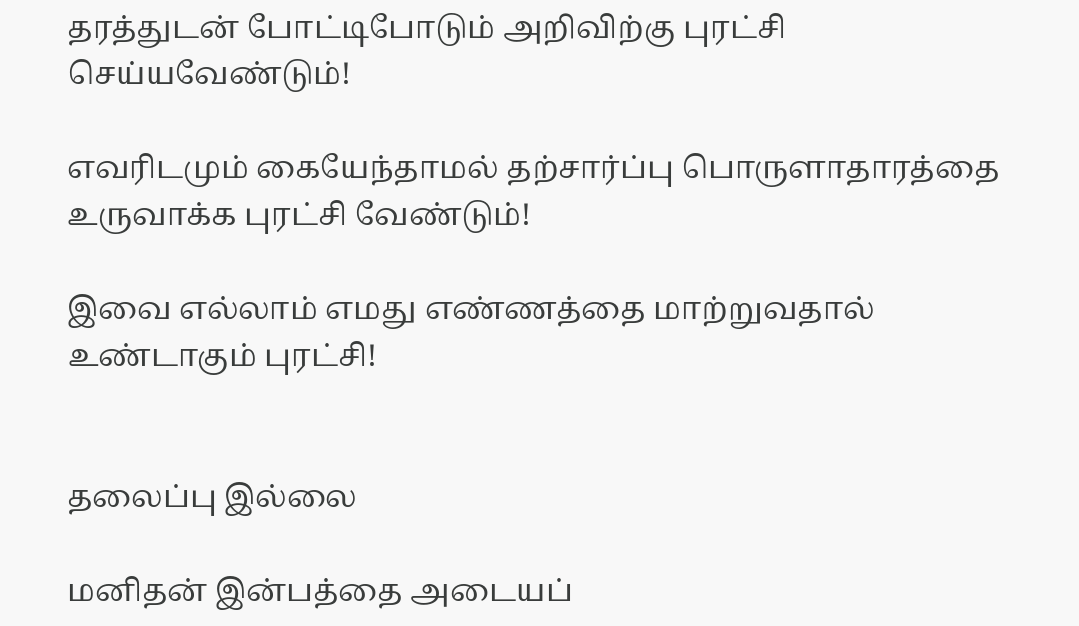தரத்துடன் போட்டிபோடும் அறிவிற்கு புரட்சி செய்யவேண்டும்!

எவரிடமும் கையேந்தாமல் தற்சார்ப்பு பொருளாதாரத்தை உருவாக்க புரட்சி வேண்டும்!

இவை எல்லாம் எமது எண்ணத்தை மாற்றுவதால் உண்டாகும் புரட்சி!


தலைப்பு இல்லை

மனிதன் இன்பத்தை அடையப்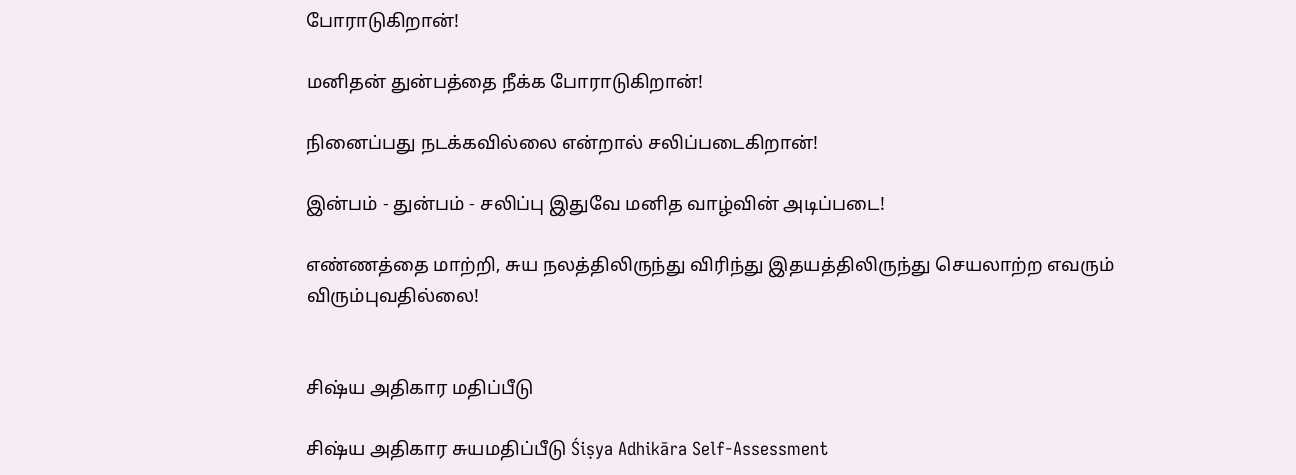போராடுகிறான்!

மனிதன் துன்பத்தை நீக்க போராடுகிறான்!

நினைப்பது நடக்கவில்லை என்றால் சலிப்படைகிறான்!

இன்பம் - துன்பம் - சலிப்பு இதுவே மனித வாழ்வின் அடிப்படை!

எண்ணத்தை மாற்றி, சுய நலத்திலிருந்து விரிந்து இதயத்திலிருந்து செயலாற்ற எவரும் விரும்புவதில்லை!


சிஷ்ய அதிகார மதிப்பீடு

சிஷ்ய அதிகார சுயமதிப்பீடு Śiṣya Adhikāra Self-Assessment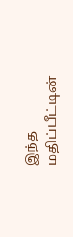இந்த மதிப்பீட்டின்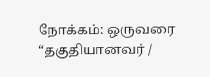நோக்கம்: ஒருவரை “தகுதியானவர் /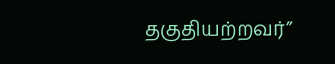தகுதியற்றவர்”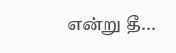என்று தீ...